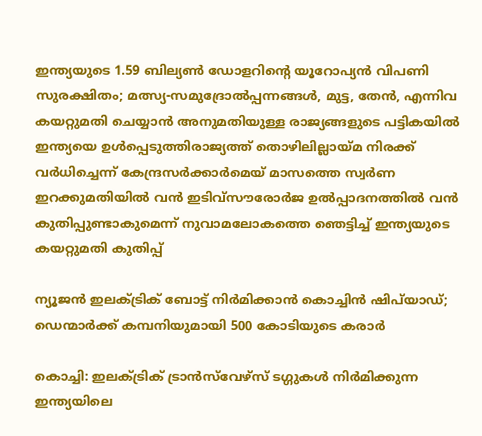ഇന്ത്യയുടെ 1.59 ബില്യൺ ഡോളറിന്റെ യൂറോപ്യൻ വിപണി സുരക്ഷിതം; മത്സ്യ-സമുദ്രോല്‍പ്പന്നങ്ങള്‍, മുട്ട, തേന്‍, എന്നിവ കയറ്റുമതി ചെയ്യാന്‍ അനുമതിയുള്ള രാജ്യങ്ങളുടെ പട്ടികയില്‍ ഇന്ത്യയെ ഉള്‍പ്പെടുത്തിരാജ്യത്ത് തൊഴിലില്ലായ്മ നിരക്ക് വർധിച്ചെന്ന് കേന്ദ്രസർക്കാർമെയ് മാസത്തെ സ്വർണ ഇറക്കുമതിയില്‍ വന്‍ ഇടിവ്സൗരോർജ ഉൽപ്പാദനത്തിൽ വൻ കുതിപ്പുണ്ടാകുമെന്ന് നുവാമലോകത്തെ ഞെട്ടിച്ച് ഇന്ത്യയുടെ കയറ്റുമതി കുതിപ്പ്

ന്യൂജൻ ഇലക്ട്രിക് ബോട്ട് നിർമിക്കാൻ കൊച്ചിൻ ഷിപ്‍യാഡ്; ഡെന്മാർക്ക് കമ്പനിയുമായി 500 കോടിയുടെ കരാർ

കൊച്ചി: ഇലക്ട്രിക് ട്രാൻസ്‍വേഴ്സ് ടഗ്ഗുകൾ നിർമിക്കുന്ന ഇന്ത്യയിലെ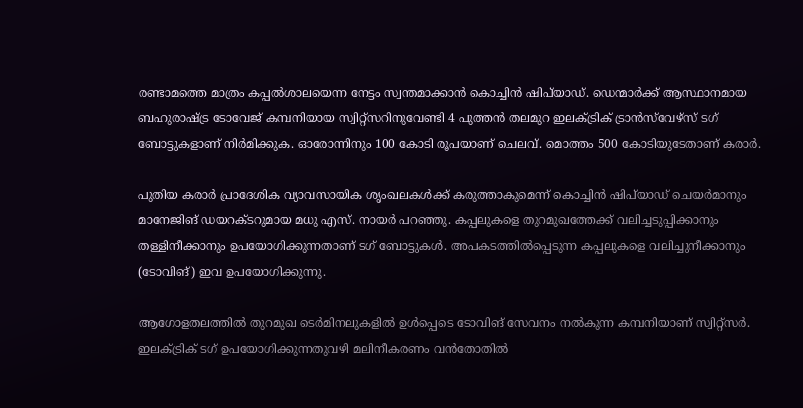രണ്ടാമത്തെ മാത്രം കപ്പൽശാലയെന്ന നേട്ടം സ്വന്തമാക്കാൻ കൊച്ചിൻ ഷിപ്‍യാഡ്. ഡെന്മാർക്ക് ആസ്ഥാനമായ ബഹുരാഷ്ട്ര ടോവേജ് കമ്പനിയായ സ്വിറ്റ്സറിനുവേണ്ടി 4 പുത്തൻ‌ തലമുറ ഇലക്ട്രിക് ട്രാൻസ്‍വേഴ്സ് ടഗ് ബോട്ടുകളാണ് നിർമിക്കുക. ഓരോന്നിനും 100 കോടി രൂപയാണ് ചെലവ്. മൊത്തം 500 കോടിയുടേതാണ് കരാർ.

പുതിയ കരാർ പ്രാദേശിക വ്യാവസായിക ശൃംഖലകൾക്ക് കരുത്താകുമെന്ന് കൊച്ചിൻ ഷിപ്‍യാഡ് ചെയർമാനും മാനേജിങ് ഡയറക്ടറുമായ മധു എസ്. നായർ പറഞ്ഞു. കപ്പലുകളെ തുറമുഖത്തേക്ക് വലിച്ചടുപ്പിക്കാനും തള്ളിനീക്കാനും ഉപയോഗിക്കുന്നതാണ് ടഗ് ബോട്ടുകൾ. അപകടത്തിൽപ്പെടുന്ന കപ്പലുകളെ വലിച്ചുനീക്കാനും (ടോവിങ്) ഇവ ഉപയോഗിക്കുന്നു.

ആഗോളതലത്തിൽ തുറമുഖ ടെർമിനലുകളിൽ ഉൾപ്പെടെ ടോവിങ് സേവനം നൽകുന്ന കമ്പനിയാണ് സ്വിറ്റ്സർ. ഇലക്ട്രിക് ടഗ് ഉപയോഗിക്കുന്നതുവഴി മലിനീകരണം വൻതോതിൽ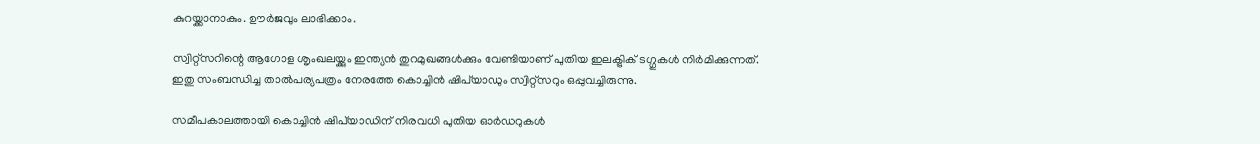കുറയ്ക്കാനാകും. ഊർജവും ലാഭിക്കാം.

സ്വിറ്റ്സറിന്റെ ആഗോള ശൃംഖലയ്ക്കും ഇന്ത്യൻ തുറമുഖങ്ങൾക്കും വേണ്ടിയാണ് പുതിയ ഇലക്ട്രിക് ടഗ്ഗുകൾ നിർമിക്കുന്നത്. ഇതു സംബന്ധിച്ച താൽപര്യപത്രം നേരത്തേ കൊച്ചിൻ ഷിപ്‍യാഡും സ്വിറ്റ്സറും ഒപ്പുവച്ചിരുന്നു.

സമീപകാലത്തായി കൊച്ചിൻ ഷിപ്‍യാഡിന് നിരവധി പുതിയ ഓർഡറുകൾ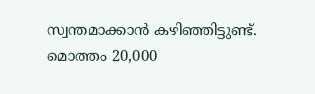സ്വന്തമാക്കാൻ കഴിഞ്ഞിട്ടുണ്ട്. മൊത്തം 20,000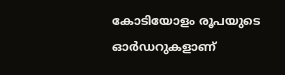കോടിയോളം രൂപയുടെ ഓർഡറുകളാണ്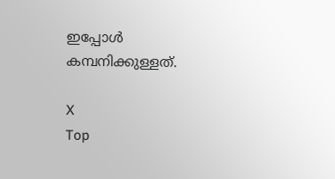ഇപ്പോൾ കമ്പനിക്കുള്ളത്.

X
Top